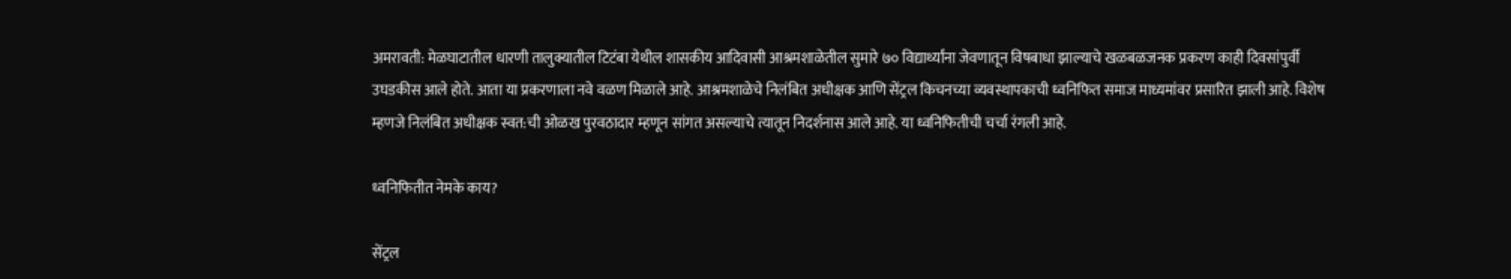अमरावती: मेळघाटातील धारणी तालुक्यातील टिटंबा येथील शासकीय आदिवासी आश्रमशाळेतील सुमारे ७० विद्यार्थ्यांना जेवणातून विषबाधा झाल्याचे खळबळजनक प्रकरण काही दिवसांपुर्वी उघडकीस आले होते. आता या प्रकरणाला नवे वळण मिळाले आहे. आश्रमशाळेचे निलंबित अधीक्षक आणि सेंट्रल किचनच्या व्यवस्थापकाची ध्वनिफित समाज माध्यमांवर प्रसारित झाली आहे. विशेष म्हणजे निलंबित अधीक्षक स्वत:ची ओळख पुरवठादार म्हणून सांगत असल्याचे त्यातून निदर्शनास आले आहे. या ध्वनिफितीची चर्चा रंगली आहे.

ध्वनिफितीत नेमके काय?

सेंट्रल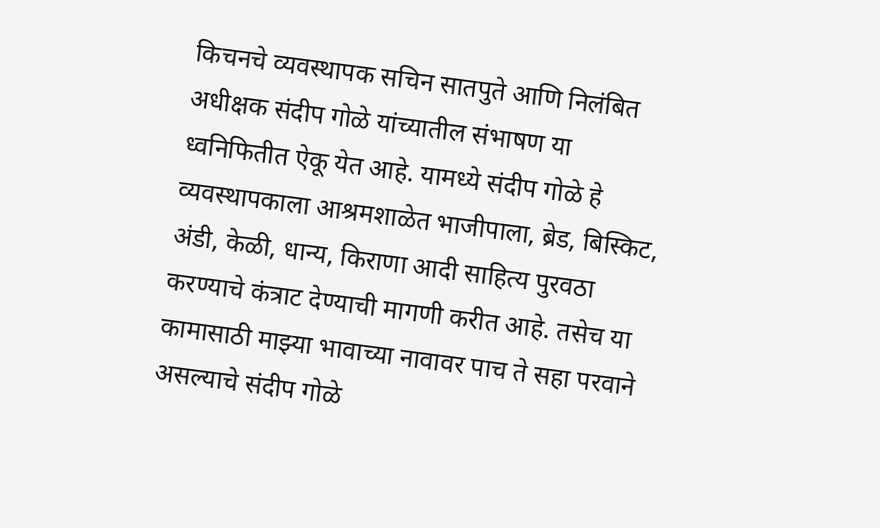किचनचे व्यवस्थापक सचिन सातपुते आणि निलंबित अधीक्षक संदीप गोळे यांच्यातील संभाषण या ध्वनिफितीत ऐकू येत आहे. यामध्ये संदीप गोळे हे व्यवस्थापकाला आश्रमशाळेत भाजीपाला, ब्रेड, बिस्किट, अंडी, केळी, धान्य, किराणा आदी साहित्य पुरवठा करण्याचे कंत्राट देण्याची मागणी करीत आहे. तसेच या कामासाठी माझ्या भावाच्या नावावर पाच ते सहा परवाने असल्याचे संदीप गोळे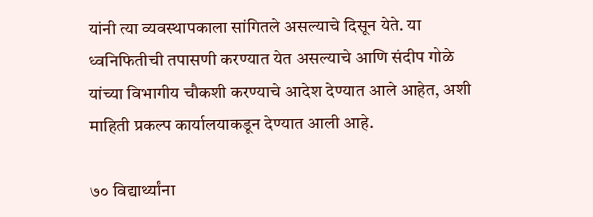यांनी त्या व्यवस्थापकाला सांगितले असल्याचे दिसून येते. या ध्वनिफितीची तपासणी करण्यात येत असल्याचे आणि संदीप गोळे यांच्या विभागीय चौकशी करण्याचे आदेश देण्यात आले आहेत, अशी माहिती प्रकल्प कार्यालयाकडून देण्यात आली आहे.

७० विद्यार्थ्यांना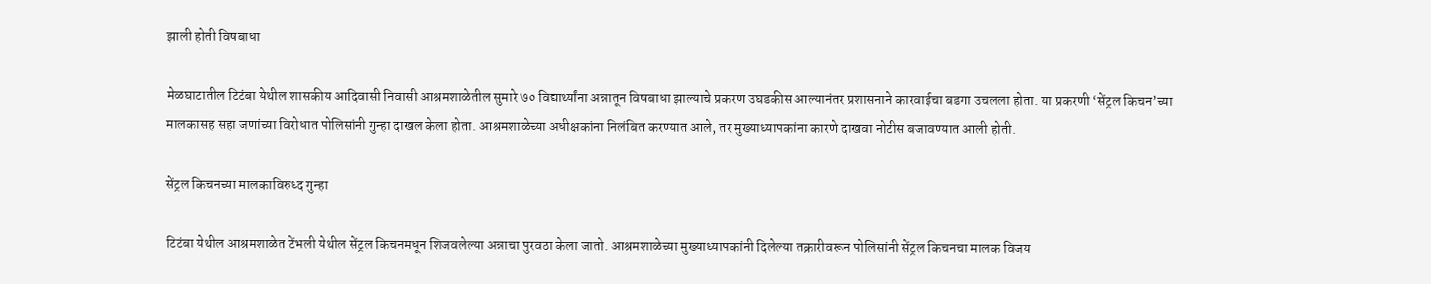झाली होती विषबाधा

मेळघाटातील टिटंबा येथील शासकीय आदिवासी निवासी आश्रमशाळेतील सुमारे ७० विद्यार्थ्यांना अन्नातून विषबाधा झाल्याचे प्रकरण उघडकीस आल्यानंतर प्रशासनाने कारवाईचा बडगा उचलला होता. या प्रकरणी ‘सेंट्रल किचन’च्या मालकासह सहा जणांच्या विरोधात पोलिसांनी गुन्हा दाखल केला होता. आश्रमशाळेच्या अधीक्षकांना निलंबित करण्यात आले, तर मुख्याध्यापकांना कारणे दाखवा नोटीस बजावण्यात आली होती.

सेंट्रल किचनच्या मालकाविरुध्द गुन्हा

टिटंबा येथील आश्रमशाळेत टेंभली येथील सेंट्रल किचनमधून शिजवलेल्या अन्नाचा पुरवठा केला जातो. आश्रमशाळेच्या मुख्याध्यापकांनी दिलेल्या तक्रारीवरून पोलिसांनी सेंट्रल किचनचा मालक विजय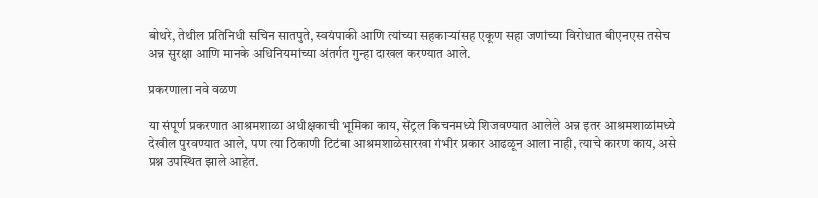बोथरे, तेथील प्रतिनिधी सचिन सातपुते, स्वयंपाकी आणि त्यांच्या सहकाऱ्यांसह एकूण सहा जणांच्या विरोधात बीएनएस तसेच अन्न सुरक्षा आणि मानके अधिनियमांच्या अंतर्गत गुन्हा दाखल करण्यात आले.

प्रकरणाला नवे वळण

या संपूर्ण प्रकरणात आश्रमशाळा अधीक्षकाची भूमिका काय, सेंट्रल किचनमध्ये शिजवण्यात आलेले अन्न इतर आश्रमशाळांमध्ये देखील पुरवण्यात आले, पण त्या ठिकाणी टिटंबा आश्रमशाळेसारखा गंभीर प्रकार आढळून आला नाही, त्याचे कारण काय, असे प्रश्न उपस्थित झाले आहेत.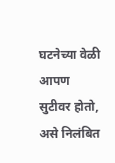घटनेच्या वेळी आपण सुटीवर होतो, असे निलंबित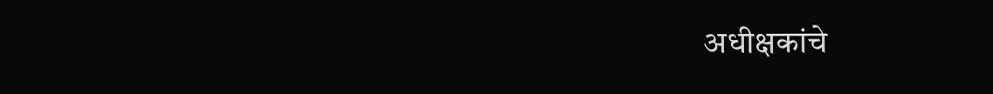अधीक्षकांचे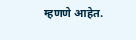म्हणणे आहेत.